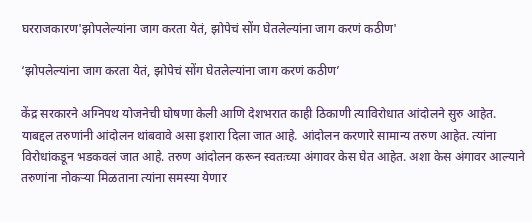घरराजकारण'झोपलेल्यांना जाग करता येतं, झोपेचं सोंग घेतलेल्यांना जाग करणं कठीण'

‘झोपलेल्यांना जाग करता येतं, झोपेचं सोंग घेतलेल्यांना जाग करणं कठीण’

केंद्र सरकारने अग्निपथ योजनेची घोषणा केली आणि देशभरात काही ठिकाणी त्याविरोधात आंदोलने सुरु आहेत. याबद्दल तरुणांनी आंदोलन थांबवावे असा इशारा दिला जात आहे. आंदोलन करणारे सामान्य तरुण आहेत. त्यांना विरोधांकडून भडकवलं जात आहे. तरुण आंदोलन करून स्वतःच्या अंगावर केस घेत आहेत. अशा केस अंगावर आल्याने तरुणांना नोकऱ्या मिळताना त्यांना समस्या येणार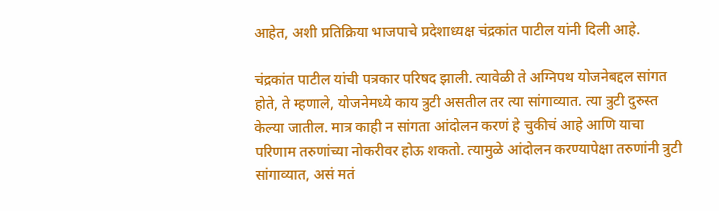आहेत, अशी प्रतिक्रिया भाजपाचे प्रदेशाध्यक्ष चंद्रकांत पाटील यांनी दिली आहे.

चंद्रकांत पाटील यांची पत्रकार परिषद झाली. त्यावेळी ते अग्निपथ योजनेबद्दल सांगत होते, ते म्हणाले, योजनेमध्ये काय त्रुटी असतील तर त्या सांगाव्यात. त्या त्रुटी दुरुस्त केल्या जातील. मात्र काही न सांगता आंदोलन करणं हे चुकीचं आहे आणि याचा परिणाम तरुणांच्या नोकरीवर होऊ शकतो. त्यामुळे आंदोलन करण्यापेक्षा तरुणांनी त्रुटी सांगाव्यात, असं मतं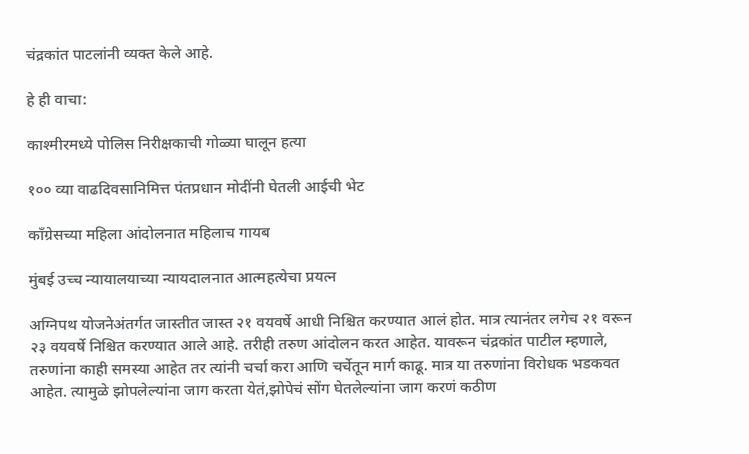चंद्रकांत पाटलांनी व्यक्त केले आहे.

हे ही वाचा:

काश्मीरमध्ये पोलिस निरीक्षकाची गोळ्या घालून हत्या

१०० व्या वाढदिवसानिमित्त पंतप्रधान मोदींनी घेतली आईची भेट

काँग्रेसच्या महिला आंदोलनात महिलाच गायब

मुंबई उच्च न्यायालयाच्या न्यायदालनात आत्महत्येचा प्रयत्न

अग्निपथ योजनेअंतर्गत जास्तीत जास्त २१ वयवर्षे आधी निश्चित करण्यात आलं होत. मात्र त्यानंतर लगेच २१ वरून २३ वयवर्षे निश्चित करण्यात आले आहे. तरीही तरुण आंदोलन करत आहेत. यावरून चंद्रकांत पाटील म्हणाले, तरुणांना काही समस्या आहेत तर त्यांनी चर्चा करा आणि चर्चेतून मार्ग काढू. मात्र या तरुणांना विरोधक भडकवत आहेत. त्यामुळे झोपलेल्यांना जाग करता येतं,झोपेचं सोंग घेतलेल्यांना जाग करणं कठीण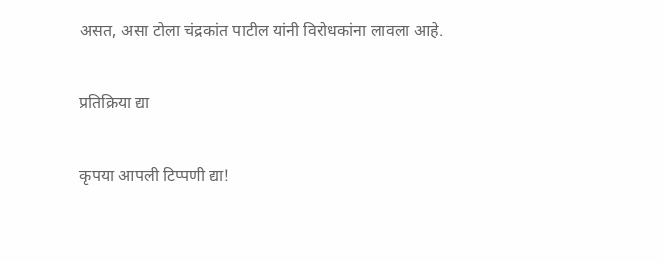असत, असा टोला चंद्रकांत पाटील यांनी विरोधकांना लावला आहे.

प्रतिक्रिया द्या

कृपया आपली टिप्पणी द्या!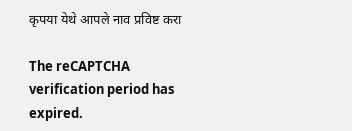कृपया येथे आपले नाव प्रविष्ट करा

The reCAPTCHA verification period has expired.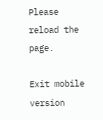Please reload the page.

Exit mobile version